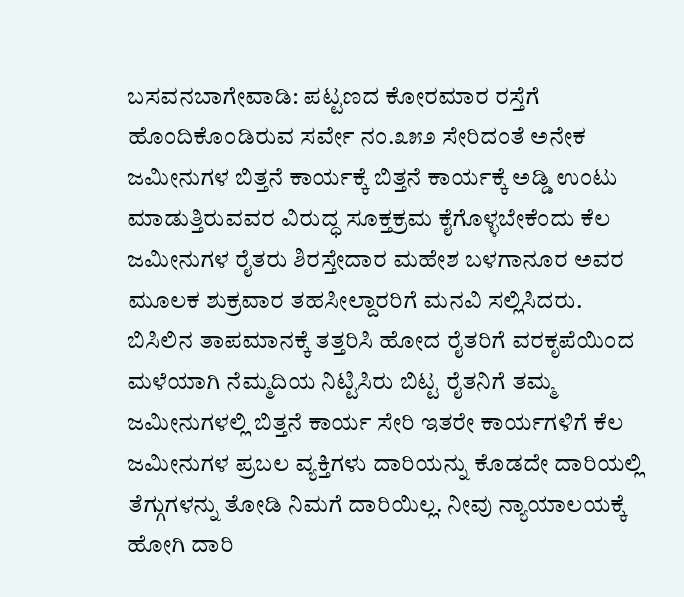ಬಸವನಬಾಗೇವಾಡಿ: ಪಟ್ಟಣದ ಕೋರಮಾರ ರಸ್ತೆಗೆ ಹೊಂದಿಕೊಂಡಿರುವ ಸರ್ವೇ ನಂ.೩೫೨ ಸೇರಿದಂತೆ ಅನೇಕ ಜಮೀನುಗಳ ಬಿತ್ತನೆ ಕಾರ್ಯಕ್ಕೆ ಬಿತ್ತನೆ ಕಾರ್ಯಕ್ಕೆ ಅಡ್ಡಿ ಉಂಟು ಮಾಡುತ್ತಿರುವವರ ವಿರುದ್ಧ ಸೂಕ್ತಕ್ರಮ ಕೈಗೊಳ್ಳಬೇಕೆಂದು ಕೆಲ ಜಮೀನುಗಳ ರೈತರು ಶಿರಸ್ತೇದಾರ ಮಹೇಶ ಬಳಗಾನೂರ ಅವರ ಮೂಲಕ ಶುಕ್ರವಾರ ತಹಸೀಲ್ದಾರರಿಗೆ ಮನವಿ ಸಲ್ಲಿಸಿದರು.
ಬಿಸಿಲಿನ ತಾಪಮಾನಕ್ಕೆ ತತ್ತರಿಸಿ ಹೋದ ರೈತರಿಗೆ ವರಕೃಪೆಯಿಂದ ಮಳೆಯಾಗಿ ನೆಮ್ಮದಿಯ ನಿಟ್ಟಿಸಿರು ಬಿಟ್ಟ ರೈತನಿಗೆ ತಮ್ಮ ಜಮೀನುಗಳಲ್ಲಿ ಬಿತ್ತನೆ ಕಾರ್ಯ ಸೇರಿ ಇತರೇ ಕಾರ್ಯಗಳಿಗೆ ಕೆಲ ಜಮೀನುಗಳ ಪ್ರಬಲ ವ್ಯಕ್ತಿಗಳು ದಾರಿಯನ್ನು ಕೊಡದೇ ದಾರಿಯಲ್ಲಿ ತೆಗ್ಗುಗಳನ್ನು ತೋಡಿ ನಿಮಗೆ ದಾರಿಯಿಲ್ಲ. ನೀವು ನ್ಯಾಯಾಲಯಕ್ಕೆ ಹೋಗಿ ದಾರಿ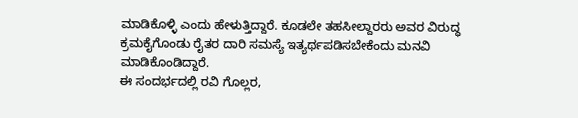ಮಾಡಿಕೊಳ್ಳಿ ಎಂದು ಹೇಳುತ್ತಿದ್ದಾರೆ. ಕೂಡಲೇ ತಹಸೀಲ್ದಾರರು ಅವರ ವಿರುದ್ಧ ಕ್ರಮಕೈಗೊಂಡು ರೈತರ ದಾರಿ ಸಮಸ್ಯೆ ಇತ್ಯರ್ಥಪಡಿಸಬೇಕೆಂದು ಮನವಿ ಮಾಡಿಕೊಂಡಿದ್ದಾರೆ.
ಈ ಸಂದರ್ಭದಲ್ಲಿ ರವಿ ಗೊಲ್ಲರ,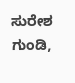ಸುರೇಶ ಗುಂಡಿ,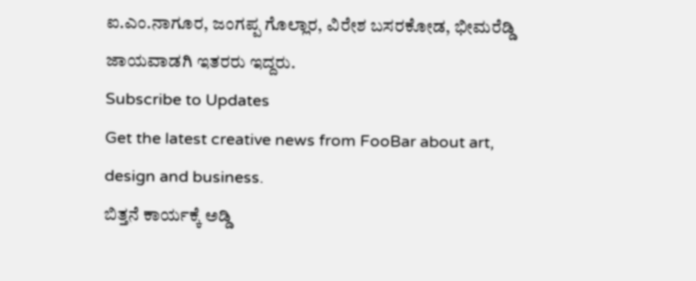ಐ.ಎಂ.ನಾಗೂರ, ಜಂಗಪ್ಪ ಗೊಲ್ಲಾರ, ವಿರೇಶ ಬಸರಕೋಡ, ಭೀಮರೆಡ್ಡಿ ಜಾಯವಾಡಗಿ ಇತರರು ಇದ್ದರು.
Subscribe to Updates
Get the latest creative news from FooBar about art, design and business.
ಬಿತ್ತನೆ ಕಾರ್ಯಕ್ಕೆ ಅಡ್ಡಿ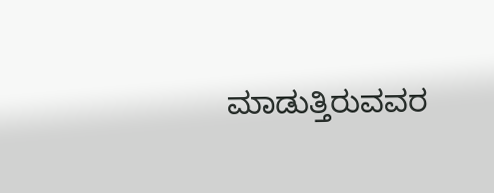ಮಾಡುತ್ತಿರುವವರ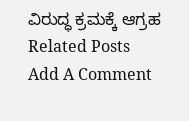ವಿರುದ್ಧ ಕ್ರಮಕ್ಕೆ ಆಗ್ರಹ
Related Posts
Add A Comment